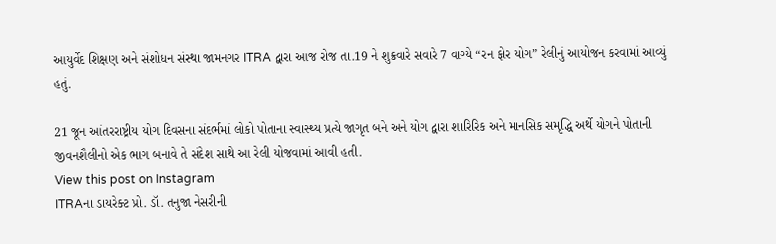આયુર્વેદ શિક્ષણ અને સંશોધન સંસ્થા જામનગર ITRA દ્વારા આજ રોજ તા.19 ને શુક્રવારે સવારે 7 વાગ્યે “રન ફોર યોગ” રેલીનું આયોજન કરવામાં આવ્યું હતું.

21 જૂન આંતરરાષ્ટ્રીય યોગ દિવસના સંદર્ભમાં લોકો પોતાના સ્વાસ્થ્ય પ્રત્યે જાગૃત બને અને યોગ દ્વારા શારિરિક અને માનસિક સમૃદ્ધિ અર્થે યોગને પોતાની જીવનશૈલીનો એક ભાગ બનાવે તે સંદેશ સાથે આ રેલી યોજવામાં આવી હતી.
View this post on Instagram
ITRAના ડાયરેક્ટ પ્રો. ડૉ. તનુજા નેસરીની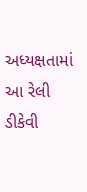અધ્યક્ષતામાં આ રેલી ડીકેવી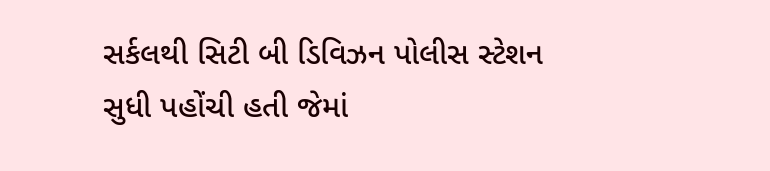સર્કલથી સિટી બી ડિવિઝન પોલીસ સ્ટેશન સુધી પહોંચી હતી જેમાં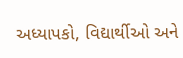અધ્યાપકો, વિદ્યાર્થીઓ અને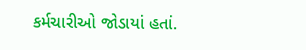કર્મચારીઓ જોડાયાં હતાં.